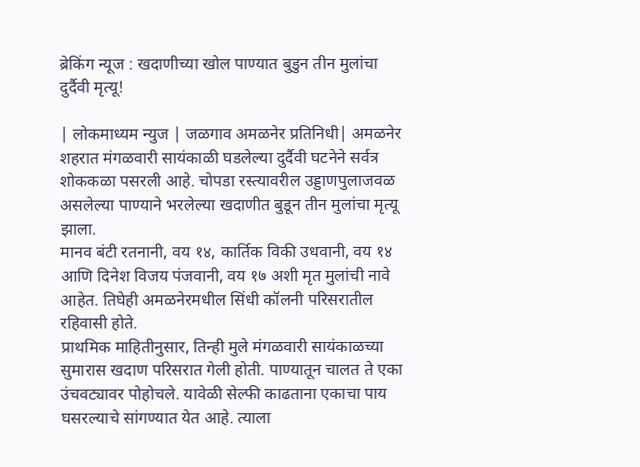ब्रेकिंग न्यूज : खदाणीच्या खोल पाण्यात बुडुन तीन मुलांचा दुर्दैवी मृत्यू!

| लोकमाध्यम न्युज | जळगाव अमळनेर प्रतिनिधी| अमळनेर शहरात मंगळवारी सायंकाळी घडलेल्या दुर्दैवी घटनेने सर्वत्र शोककळा पसरली आहे. चोपडा रस्त्यावरील उड्डाणपुलाजवळ असलेल्या पाण्याने भरलेल्या खदाणीत बुडून तीन मुलांचा मृत्यू झाला.
मानव बंटी रतनानी, वय १४, कार्तिक विकी उधवानी, वय १४ आणि दिनेश विजय पंजवानी, वय १७ अशी मृत मुलांची नावे आहेत. तिघेही अमळनेरमधील सिंधी कॉलनी परिसरातील रहिवासी होते.
प्राथमिक माहितीनुसार, तिन्ही मुले मंगळवारी सायंकाळच्या सुमारास खदाण परिसरात गेली होती. पाण्यातून चालत ते एका उंचवट्यावर पोहोचले. यावेळी सेल्फी काढताना एकाचा पाय घसरल्याचे सांगण्यात येत आहे. त्याला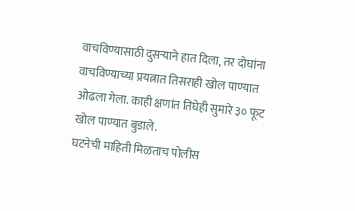वाचविण्यासाठी दुसऱ्याने हात दिला, तर दोघांना वाचविण्याच्या प्रयत्नात तिसराही खोल पाण्यात ओढला गेला. काही क्षणांत तिघेही सुमारे ३० फूट खोल पाण्यात बुडाले.
घटनेची माहिती मिळताच पोलीस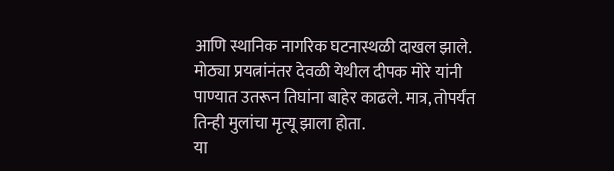आणि स्थानिक नागरिक घटनास्थळी दाखल झाले. मोठ्या प्रयत्नांनंतर देवळी येथील दीपक मोरे यांनी पाण्यात उतरून तिघांना बाहेर काढले. मात्र, तोपर्यंत तिन्ही मुलांचा मृत्यू झाला होता.
या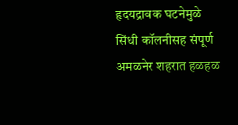हृदयद्रावक घटनेमुळे सिंधी कॉलनीसह संपूर्ण अमळनेर शहरात हळहळ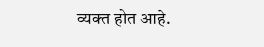व्यक्त होत आहे.